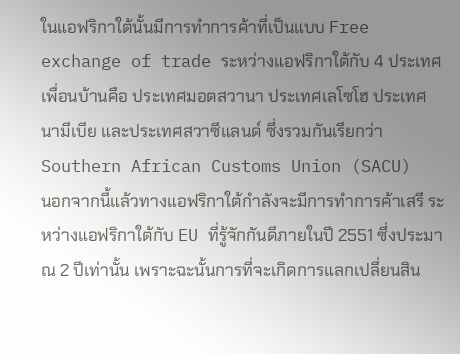ในแอฟริกาใต้นั้นมีการทำการค้าที่เป็นแบบ Free exchange of trade ระหว่างแอฟริกาใต้กับ 4 ประเทศเพื่อนบ้านคือ ประเทศมอตสวานา ประเทศเลโซโฮ ประเทศนามีเบีย และประเทศสวาซีแลนด์ ซึ่งรวมกันเรียกว่า Southern African Customs Union (SACU)
นอกจากนี้แล้วทางแอฟริกาใต้กำลังจะมีการทำการค้าเสรี ระหว่างแอฟริกาใต้กับ EU ที่รู้จักกันดีภายในปี 2551 ซึ่งประมาณ 2 ปีเท่านั้น เพราะฉะนั้นการที่จะเกิดการแลกเปลี่ยนสิน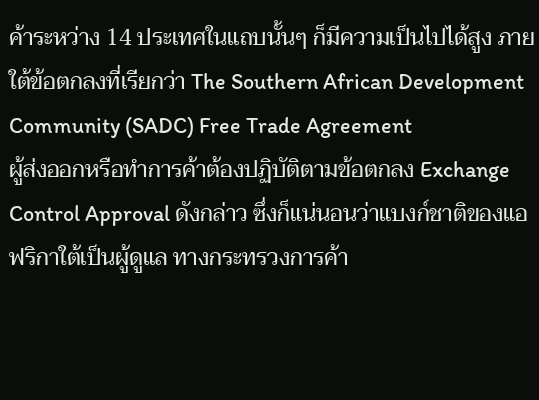ค้าระหว่าง 14 ประเทศในแถบนั้นๆ ก็มีความเป็นไปได้สูง ภายใต้ข้อตกลงที่เรียกว่า The Southern African Development Community (SADC) Free Trade Agreement
ผู้ส่งออกหรือทำการค้าต้องปฏิบัติตามข้อตกลง Exchange Control Approval ดังกล่าว ซึ่งก็แน่นอนว่าแบงก์ชาติของแอฟริกาใต้เป็นผู้ดูแล ทางกระทรวงการค้า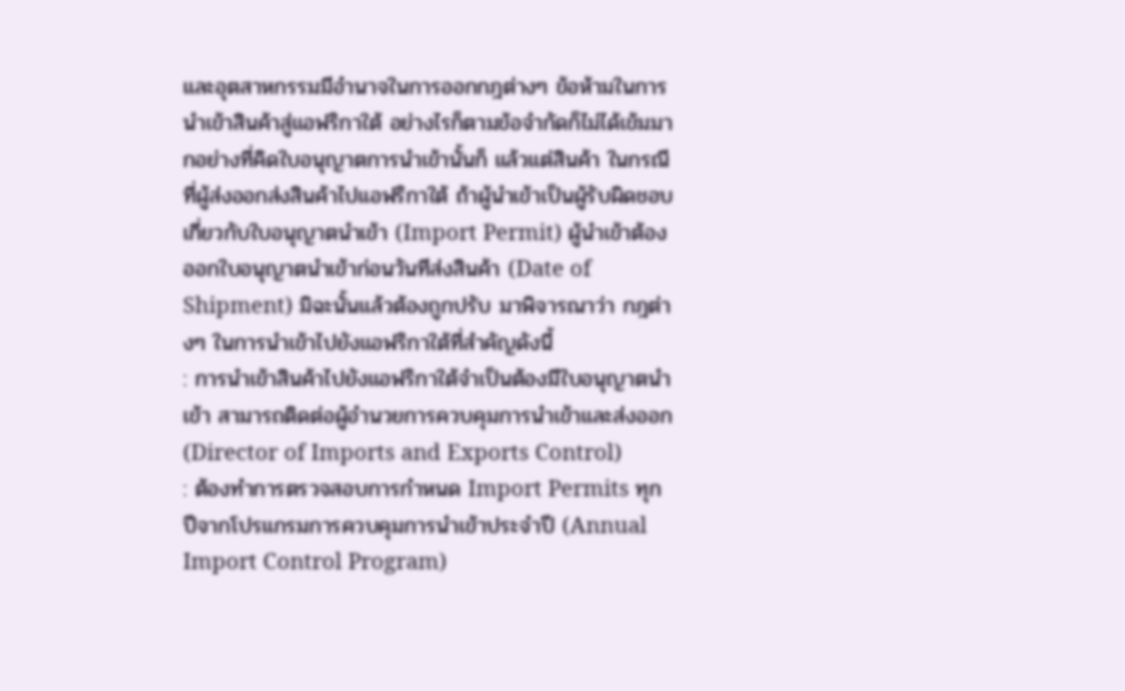และอุตสาหกรรมมีอำนาจในการออกกฎต่างๆ ข้อห้ามในการนำเข้าสินค้าสู่แอฟริกาใต้ อย่างไรก็ตามข้อจำกัดก็ไม่ได้เข้มมากอย่างที่คิดใบอนุญาตการนำเข้านั้นก็ แล้วแต่สินค้า ในกรณีที่ผู้ส่งออกส่งสินค้าไปแอฟริกาใต้ ถ้าผู้นำเข้าเป็นผู้รับผิดชอบเกี่ยวกับใบอนุญาตนำเข้า (Import Permit) ผู้นำเข้าต้องออกใบอนุญาตนำเข้าก่อนวันทีส่งสินค้า (Date of Shipment) มิฉะนั้นแล้วต้องถูกปรับ มาพิจารณาว่า กฎต่างๆ ในการนำเข้าไปยังแอฟริกาใต้ที่สำคัญดังนี้
: การนำเข้าสินค้าไปยังแอฟริกาใต้จำเป็นต้องมีใบอนุญาตนำเข้า สามารถติดต่อผู้อำนวยการควบคุมการนำเข้าและส่งออก (Director of Imports and Exports Control)
: ต้องทำการตรวจสอบการกำหนด Import Permits ทุกปีจากโปรแกรมการควบคุมการนำเข้าประจำปี (Annual Import Control Program)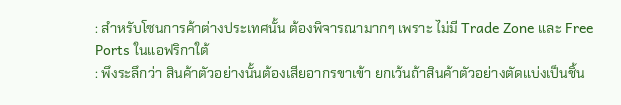: สำหรับโซนการค้าต่างประเทศนั้น ต้องพิจารณามากๆ เพราะ ไม่มี Trade Zone และ Free Ports ในแอฟริกาใต้
: พึงระลึกว่า สินค้าตัวอย่างนั้นต้องเสียอากรขาเข้า ยกเว้นถ้าสินค้าตัวอย่างตัดแบ่งเป็นชิ้น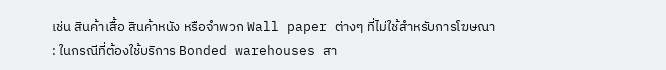เช่น สินค้าเสื้อ สินค้าหนัง หรือจำพวก Wall paper ต่างๆ ที่ไม่ใช้สำหรับการโฆษณา
: ในกรณีที่ต้องใช้บริการ Bonded warehouses สา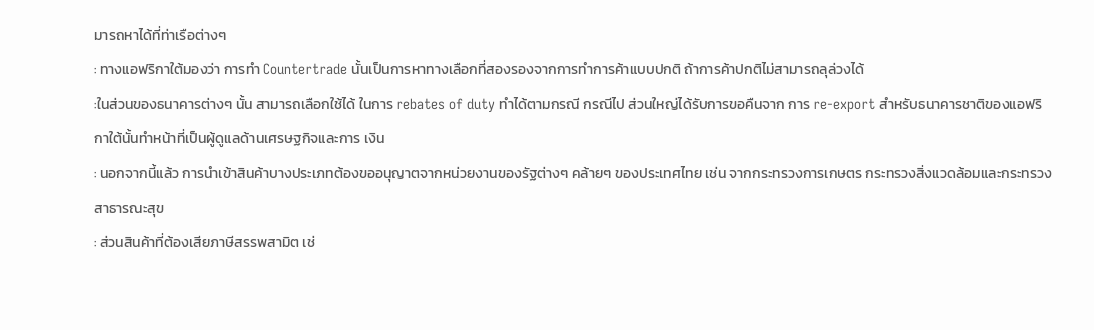มารถหาได้ที่ท่าเรือต่างๆ
: ทางแอฟริกาใต้มองว่า การทำ Countertrade นั้นเป็นการหาทางเลือกที่สองรองจากการทำการค้าแบบปกติ ถ้าการค้าปกติไม่สามารถลุล่วงได้
:ในส่วนของธนาคารต่างๆ นั้น สามารถเลือกใช้ได้ ในการ rebates of duty ทำได้ตามกรณี กรณีไป ส่วนใหญ่ได้รับการขอคืนจาก การ re-export สำหรับธนาคารชาติของแอฟริกาใต้นั้นทำหน้าที่เป็นผู้ดูแลด้านเศรษฐกิจและการ เงิน
: นอกจากนี้แล้ว การนำเข้าสินค้าบางประเภทต้องขออนุญาตจากหน่วยงานของรัฐต่างๆ คล้ายๆ ของประเทศไทย เช่น จากกระทรวงการเกษตร กระทรวงสิ่งแวดล้อมและกระทรวงสาธารณะสุข
: ส่วนสินค้าที่ต้องเสียภาษีสรรพสามิต เช่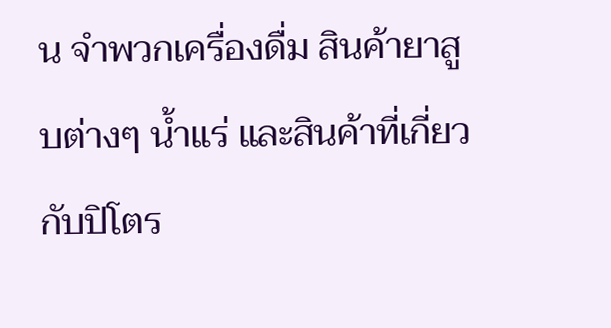น จำพวกเครื่องดื่ม สินค้ายาสูบต่างๆ น้ำแร่ และสินค้าที่เกี่ยวกับปิโตร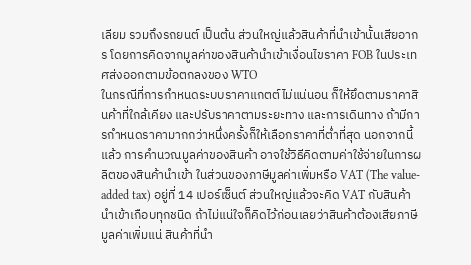เลียม รวมถึงรถยนต์ เป็นต้น ส่วนใหญ่แล้วสินค้าที่นำเข้านั้นเสียอากร โดยการคิดจากมูลค่าของสินค้านำเข้าเงื่อนไขราคา FOB ในประเทศส่งออกตามข้อตกลงของ WTO
ในกรณีที่การกำหนดระบบราคาแกตต์ไม่แน่นอน ก็ให้ยึดตามราคาสินค้าที่ใกล้เคียง และปรับราคาตามระยะทาง และการเดินทาง ถ้ามีการกำหนดราคามากกว่าหนึ่งครั้งก็ให้เลือกราคาที่ต่ำที่สุด นอกจากนี้แล้ว การคำนวณมูลค่าของสินค้า อาจใช้วิธีคิดตามค่าใช้จ่ายในการผลิตของสินค้านำเข้า ในส่วนของภาษีมูลค่าเพิ่มหรือ VAT (The value-added tax) อยู่ที่ 14 เปอร์เซ็นต์ ส่วนใหญ่แล้วจะคิด VAT กับสินค้านำเข้าเกือบทุกชนิด ถ้าไม่แน่ใจก็คิดไว้ก่อนเลยว่าสินค้าต้องเสียภาษีมูลค่าเพิ่มแน่ สินค้าที่นำ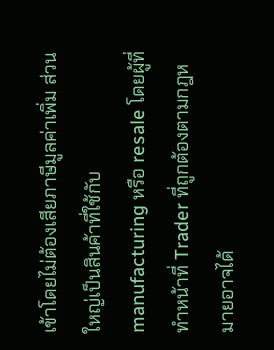เข้าโดยไม่ต้องเสียภาษีมูลค่าเพิ่ม ส่วนใหญ่เป็นสินค้าที่ใช้กับ manufacturing หรือ resale โดยผู้ที่ทำหน้าที่ Trader ที่ถูกต้องตามกฎหมายอาจได้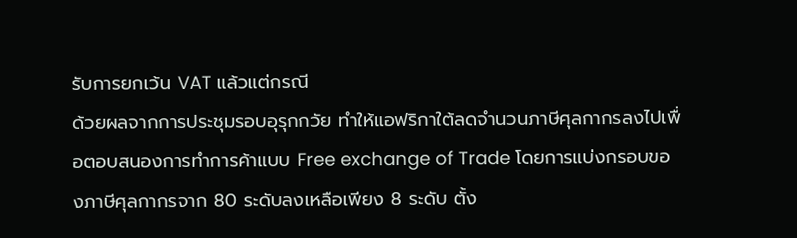รับการยกเว้น VAT แล้วแต่กรณี
ด้วยผลจากการประชุมรอบอุรุกกวัย ทำให้แอฟริกาใต้ลดจำนวนภาษีศุลกากรลงไปเพื่อตอบสนองการทำการค้าแบบ Free exchange of Trade โดยการแบ่งกรอบของภาษีศุลกากรจาก 80 ระดับลงเหลือเพียง 8 ระดับ ตั้ง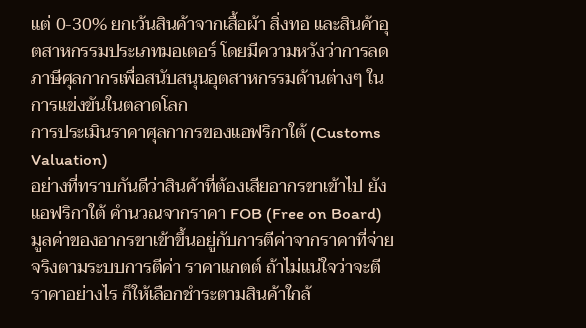แต่ 0-30% ยกเว้นสินค้าจากเสื้อผ้า สิ่งทอ และสินค้าอุตสาหกรรมประเภทมอเตอร์ โดยมีความหวังว่าการลดภาษีศุลกากรเพื่อสนับสนุนอุตสาหกรรมด้านต่างๆ ในการแข่งขันในตลาดโลก
การประเมินราคาศุลกากรของแอฟริกาใต้ (Customs Valuation)
อย่างที่ทราบกันดีว่าสินค้าที่ต้องเสียอากรขาเข้าไป ยังแอฟริกาใต้ คำนวณจากราคา FOB (Free on Board) มูลค่าของอากรขาเข้าขึ้นอยู่กับการตีค่าจากราคาที่จ่ายจริงตามระบบการตีค่า ราคาแกตต์ ถ้าไม่แน่ใจว่าจะตีราคาอย่างไร ก็ให้เลือกชำระตามสินค้าใกล้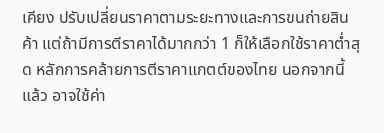เคียง ปรับเปลี่ยนราคาตามระยะทางและการขนถ่ายสินค้า แต่ถ้ามีการตีราคาได้มากกว่า 1 ก็ให้เลือกใช้ราคาต่ำสุด หลักการคล้ายการตีราคาแกตต์ของไทย นอกจากนี้แล้ว อาจใช้ค่า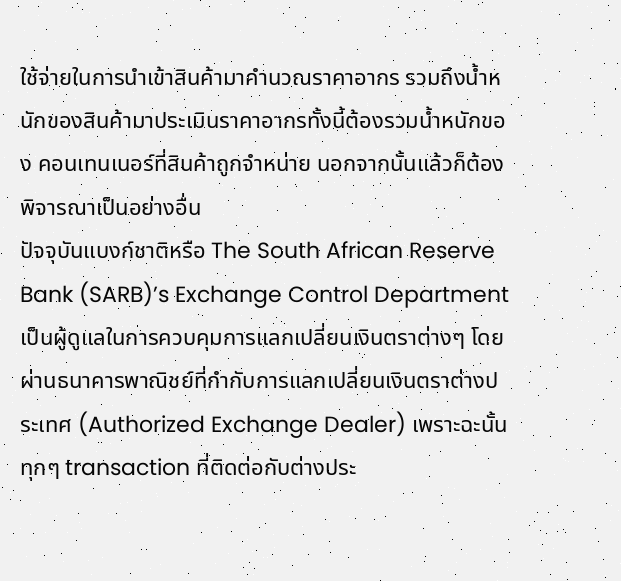ใช้จ่ายในการนำเข้าสินค้ามาคำนวณราคาอากร รวมถึงน้ำหนักของสินค้ามาประเมินราคาอากรทั้งนี้ต้องรวมน้ำหนักของ คอนเทนเนอร์ที่สินค้าถูกจำหน่าย นอกจากนั้นแล้วก็ต้องพิจารณาเป็นอย่างอื่น
ปัจจุบันแบงก์ชาติหรือ The South African Reserve Bank (SARB)’s Exchange Control Department เป็นผู้ดูแลในการควบคุมการแลกเปลี่ยนเงินตราต่างๆ โดยผ่านธนาคารพาณิชย์ที่กำกับการแลกเปลี่ยนเงินตราต่างประเทศ (Authorized Exchange Dealer) เพราะฉะนั้นทุกๆ transaction ที่ติดต่อกับต่างประ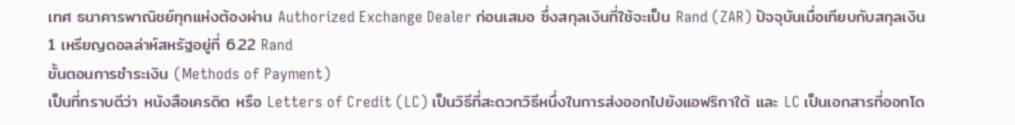เทศ ธนาคารพาณิชย์ทุกแห่งต้องผ่าน Authorized Exchange Dealer ก่อนเสมอ ซึ่งสกุลเงินที่ใช้จะเป็น Rand (ZAR) ปัจจุบันเมื่อเทียบกับสกุลเงิน 1 เหรียญดอลล่าห์สหรัฐอยู่ที่ 6.22 Rand
ขั้นตอนการชำระเงิน (Methods of Payment)
เป็นที่ทราบดีว่า หนังสือเครดิต หรือ Letters of Credit (LC) เป็นวิธีที่สะดวกวิธีหนึ่งในการส่งออกไปยังแอฟริกาใต้ และ LC เป็นเอกสารที่ออกโด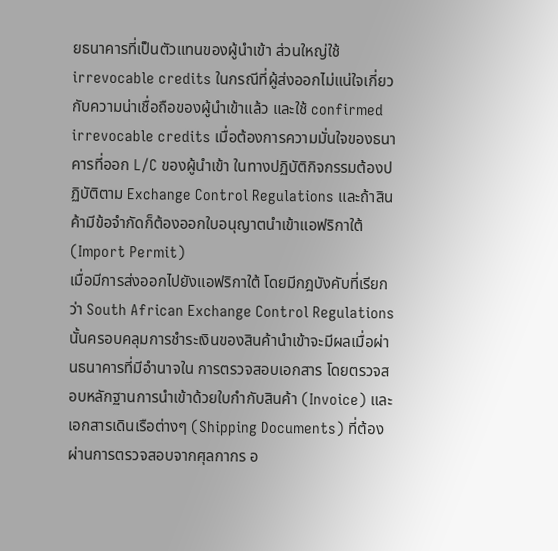ยธนาคารที่เป็นตัวแทนของผู้นำเข้า ส่วนใหญ่ใช้ irrevocable credits ในกรณีที่ผู้ส่งออกไม่แน่ใจเกี่ยวกับความน่าเชื่อถือของผู้นำเข้าแล้ว และใช้ confirmed irrevocable credits เมื่อต้องการความมั่นใจของธนาคารที่ออก L/C ของผู้นำเข้า ในทางปฏิบัติกิจกรรมต้องปฏิบัติตาม Exchange Control Regulations และถ้าสินค้ามีข้อจำกัดก็ต้องออกใบอนุญาตนำเข้าแอฟริกาใต้ (Import Permit)
เมื่อมีการส่งออกไปยังแอฟริกาใต้ โดยมีกฎบังคับที่เรียกว่า South African Exchange Control Regulations นั้นครอบคลุมการชำระเงินของสินค้านำเข้าจะมีผลเมื่อผ่านธนาคารที่มีอำนาจใน การตรวจสอบเอกสาร โดยตรวจสอบหลักฐานการนำเข้าด้วยใบกำกับสินค้า (Invoice) และเอกสารเดินเรือต่างๆ (Shipping Documents) ที่ต้องผ่านการตรวจสอบจากศุลกากร อ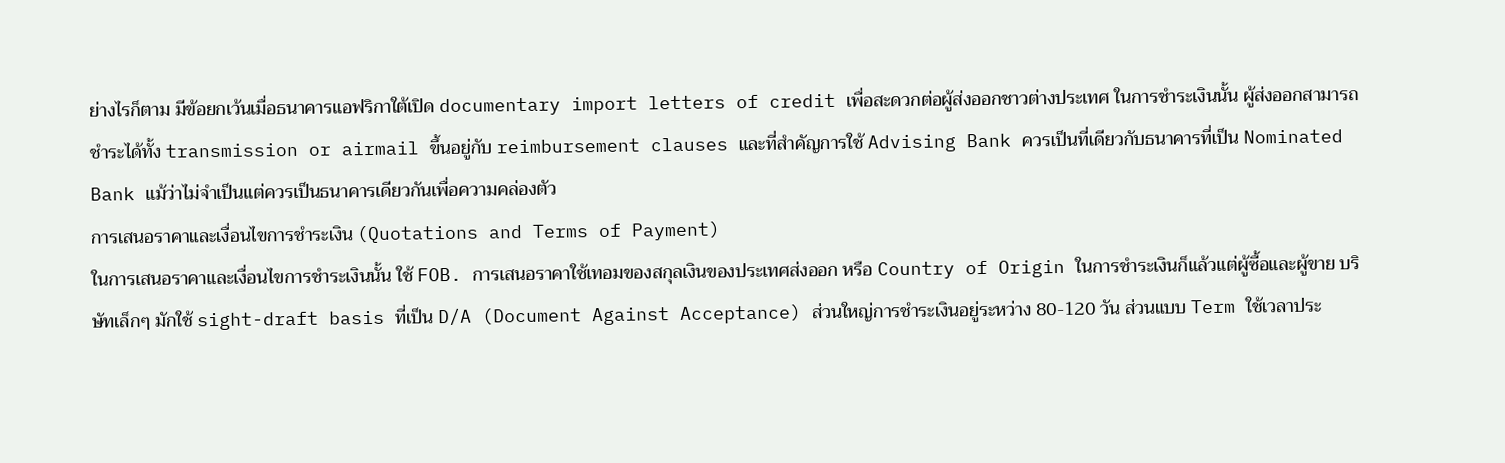ย่างไรก็ตาม มีข้อยกเว้นเมื่อธนาคารแอฟริกาใต้เปิด documentary import letters of credit เพื่อสะดวกต่อผู้ส่งออกชาวต่างประเทศ ในการชำระเงินนั้น ผู้ส่งออกสามารถชำระได้ทั้ง transmission or airmail ขึ้นอยู่กับ reimbursement clauses และที่สำคัญการใช้ Advising Bank ควรเป็นที่เดียวกับธนาคารที่เป็น Nominated Bank แม้ว่าไม่จำเป็นแต่ควรเป็นธนาคารเดียวกันเพื่อความคล่องตัว
การเสนอราคาและเงื่อนไขการชำระเงิน (Quotations and Terms of Payment)
ในการเสนอราคาและเงื่อนไขการชำระเงินนั้น ใช้ FOB. การเสนอราคาใช้เทอมของสกุลเงินของประเทศส่งออก หรือ Country of Origin ในการชำระเงินก็แล้วแต่ผู้ซื้อและผู้ขาย บริษัทเล็กๆ มักใช้ sight-draft basis ที่เป็น D/A (Document Against Acceptance) ส่วนใหญ่การชำระเงินอยู่ระหว่าง 80-120 วัน ส่วนแบบ Term ใช้เวลาประ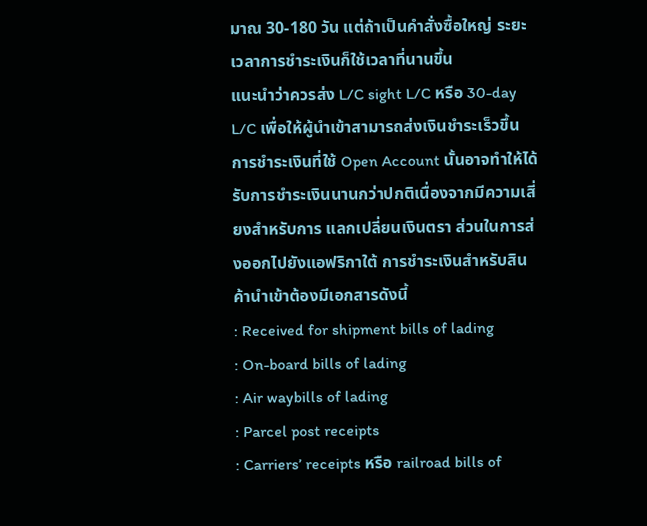มาณ 30-180 วัน แต่ถ้าเป็นคำสั่งซื้อใหญ่ ระยะเวลาการชำระเงินก็ใช้เวลาที่นานขึ้น
แนะนำว่าควรส่ง L/C sight L/C หรือ 30-day L/C เพื่อให้ผู้นำเข้าสามารถส่งเงินชำระเร็วขึ้น การชำระเงินที่ใช้ Open Account นั้นอาจทำให้ได้รับการชำระเงินนานกว่าปกติเนื่องจากมีความเสี่ยงสำหรับการ แลกเปลี่ยนเงินตรา ส่วนในการส่งออกไปยังแอฟริกาใต้ การชำระเงินสำหรับสินค้านำเข้าต้องมีเอกสารดังนี้
: Received for shipment bills of lading
: On-board bills of lading
: Air waybills of lading
: Parcel post receipts
: Carriers’ receipts หรือ railroad bills of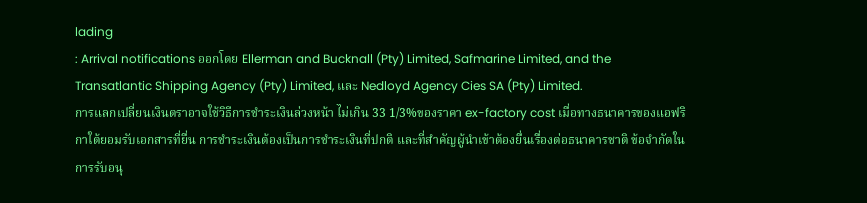lading
: Arrival notifications ออกโดย Ellerman and Bucknall (Pty) Limited, Safmarine Limited, and the Transatlantic Shipping Agency (Pty) Limited, และ Nedloyd Agency Cies SA (Pty) Limited.
การแลกเปลี่ยนเงินตราอาจใช้วิธีการชำระเงินล่วงหน้า ไม่เกิน 33 1/3%ของราคา ex-factory cost เมื่อทางธนาคารของแอฟริกาใต้ยอมรับเอกสารที่ยื่น การชำระเงินต้องเป็นการชำระเงินที่ปกติ และที่สำคัญผู้นำเข้าต้องยื่นเรื่องต่อธนาคารชาติ ข้อจำกัดในการรับอนุ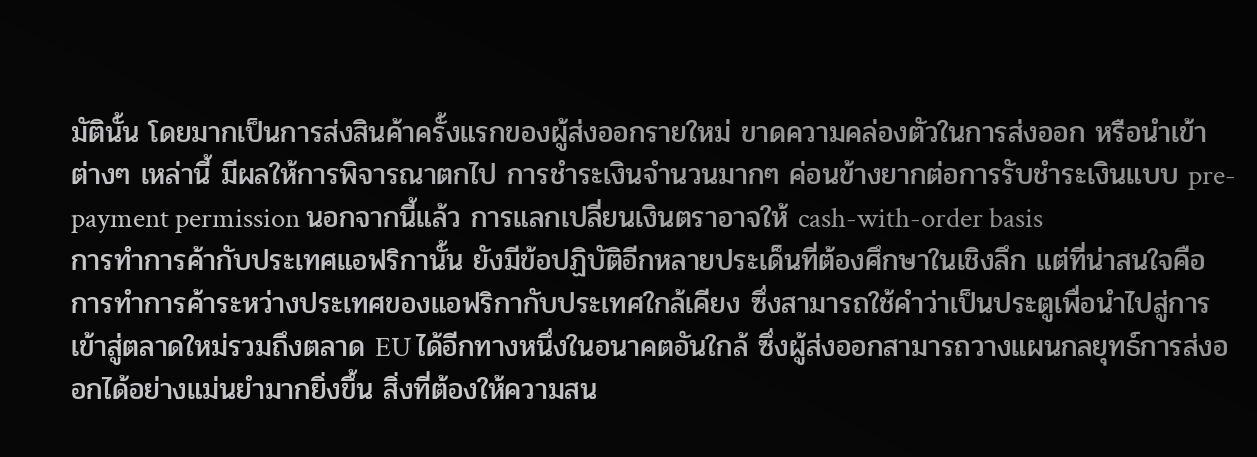มัตินั้น โดยมากเป็นการส่งสินค้าครั้งแรกของผู้ส่งออกรายใหม่ ขาดความคล่องตัวในการส่งออก หรือนำเข้า ต่างๆ เหล่านี้ มีผลให้การพิจารณาตกไป การชำระเงินจำนวนมากๆ ค่อนข้างยากต่อการรับชำระเงินแบบ pre-payment permission นอกจากนี้แล้ว การแลกเปลี่ยนเงินตราอาจให้ cash-with-order basis
การทำการค้ากับประเทศแอฟริกานั้น ยังมีข้อปฏิบัติอีกหลายประเด็นที่ต้องศึกษาในเชิงลึก แต่ที่น่าสนใจคือ การทำการค้าระหว่างประเทศของแอฟริกากับประเทศใกล้เคียง ซึ่งสามารถใช้คำว่าเป็นประตูเพื่อนำไปสู่การเข้าสู่ตลาดใหม่รวมถึงตลาด EU ได้อีกทางหนึ่งในอนาคตอันใกล้ ซึ่งผู้ส่งออกสามารถวางแผนกลยุทธ์การส่งออกได้อย่างแม่นยำมากยิ่งขึ้น สิ่งที่ต้องให้ความสน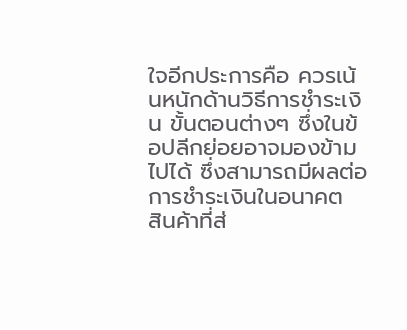ใจอีกประการคือ ควรเน้นหนักด้านวิธีการชำระเงิน ขั้นตอนต่างๆ ซึ่งในข้อปลีกย่อยอาจมองข้ามไปได้ ซึ่งสามารถมีผลต่อการชำระเงินในอนาคต
สินค้าที่ส่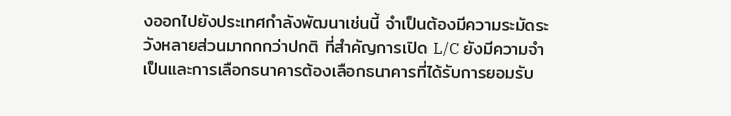งออกไปยังประเทศกำลังพัฒนาเช่นนี้ จำเป็นต้องมีความระมัดระวังหลายส่วนมากกกว่าปกติ ที่สำคัญการเปิด L/C ยังมีความจำเป็นและการเลือกธนาคารต้องเลือกธนาคารที่ได้รับการยอมรับ